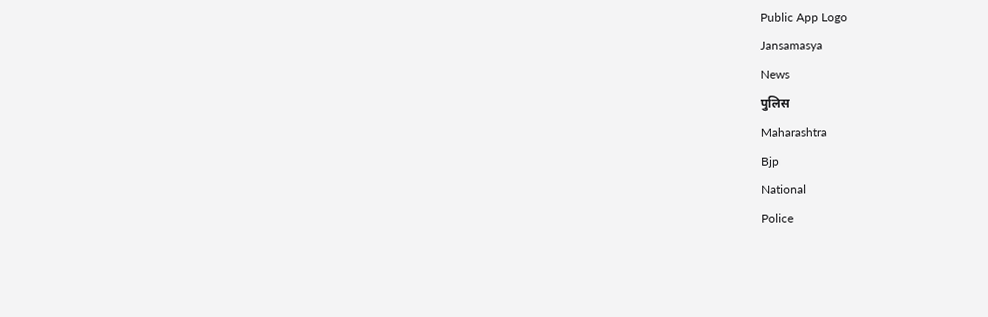Public App Logo
Jansamasya
News
पुलिस
Maharashtra
Bjp
National
Police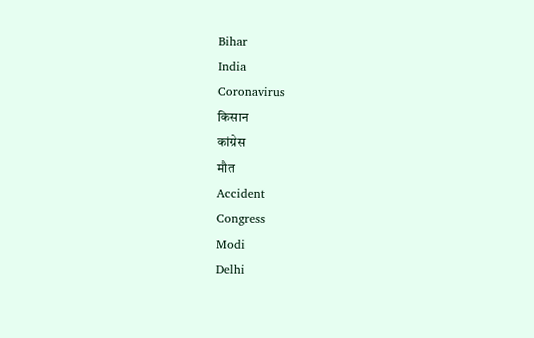Bihar
India
Coronavirus
किसान
कांग्रेस
मौत
Accident
Congress
Modi
Delhi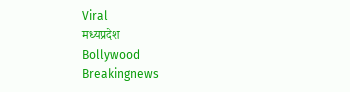Viral
मध्यप्रदेश
Bollywood
Breakingnews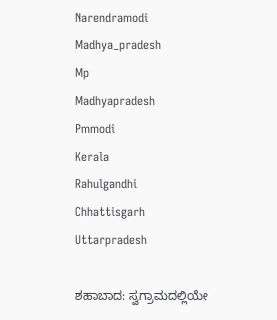Narendramodi
Madhya_pradesh
Mp
Madhyapradesh
Pmmodi
Kerala
Rahulgandhi
Chhattisgarh
Uttarpradesh

ಶಹಾಬಾದ: ಸ್ವಗ್ರಾಮದಲ್ಲಿಯೇ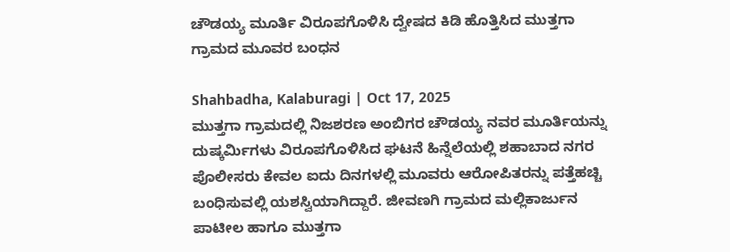ಚೌಡಯ್ಯ ಮೂರ್ತಿ ವಿರೂಪಗೊಳಿಸಿ‌ ದ್ವೇಷದ ಕಿಡಿ ಹೊತ್ತಿಸಿದ ಮುತ್ತಗಾ ಗ್ರಾಮದ ಮೂವರ ಬಂಧನ

Shahbadha, Kalaburagi | Oct 17, 2025
ಮುತ್ತಗಾ ಗ್ರಾಮದಲ್ಲಿ ನಿಜಶರಣ ಅಂಬಿಗರ ಚೌಡಯ್ಯ ನವರ ಮೂರ್ತಿಯನ್ನು ದುಷ್ಕರ್ಮಿಗಳು ವಿರೂಪಗೊಳಿಸಿದ ಘಟನೆ ಹಿನ್ನೆಲೆಯಲ್ಲಿ ಶಹಾಬಾದ ನಗರ ಪೊಲೀಸರು ಕೇವಲ ಐದು ದಿನಗಳಲ್ಲಿ ಮೂವರು ಆರೋಪಿತರನ್ನು ಪತ್ತೆಹಚ್ಚಿ ಬಂಧಿಸುವಲ್ಲಿ ಯಶಸ್ವಿಯಾಗಿದ್ದಾರೆ. ಜೀವಣಗಿ ಗ್ರಾಮದ ಮಲ್ಲಿಕಾರ್ಜುನ ಪಾಟೀಲ ಹಾಗೂ ಮುತ್ತಗಾ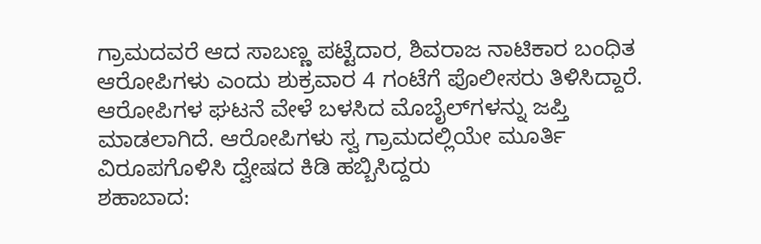ಗ್ರಾಮದವರೆ ಆದ ಸಾಬಣ್ಣ ಪಟ್ಟೆದಾರ, ಶಿವರಾಜ ನಾಟಿಕಾರ ಬಂಧಿತ ಆರೋಪಿಗಳು ಎಂದು ಶುಕ್ರವಾರ 4 ಗಂಟೆಗೆ ಪೊಲೀಸರು‌ ತಿಳಿಸಿದ್ದಾರೆ. ಆರೋಪಿಗಳ ಘಟನೆ ವೇಳೆ ಬಳಸಿದ ಮೊಬೈಲ್‌ಗಳನ್ನು ಜಪ್ತಿ ಮಾಡಲಾಗಿದೆ. ಆರೋಪಿಗಳು ಸ್ವ ಗ್ರಾಮದಲ್ಲಿಯೇ ಮೂರ್ತಿ ವಿರೂಪಗೊಳಿಸಿ ದ್ವೇಷದ ಕಿಡಿ ಹಬ್ಬಿಸಿದ್ದರು
ಶಹಾಬಾದ: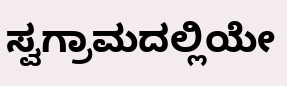ಸ್ವಗ್ರಾಮದಲ್ಲಿಯೇ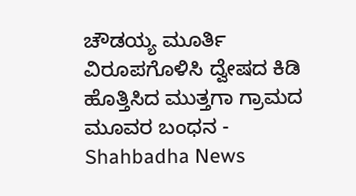ಚೌಡಯ್ಯ ಮೂರ್ತಿ ವಿರೂಪಗೊಳಿಸಿ‌ ದ್ವೇಷದ ಕಿಡಿ ಹೊತ್ತಿಸಿದ ಮುತ್ತಗಾ ಗ್ರಾಮದ ಮೂವರ ಬಂಧನ - Shahbadha News